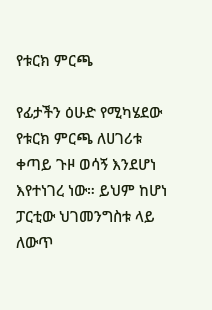የቱርክ ምርጫ

የፊታችን ዕሁድ የሚካሄደው የቱርክ ምርጫ ለሀገሪቱ ቀጣይ ጉዞ ወሳኝ እንደሆነ እየተነገረ ነው። ይህም ከሆነ ፓርቲው ህገመንግስቱ ላይ ለውጥ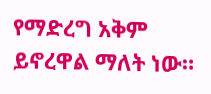የማድረግ አቅም ይኖረዋል ማለት ነው።